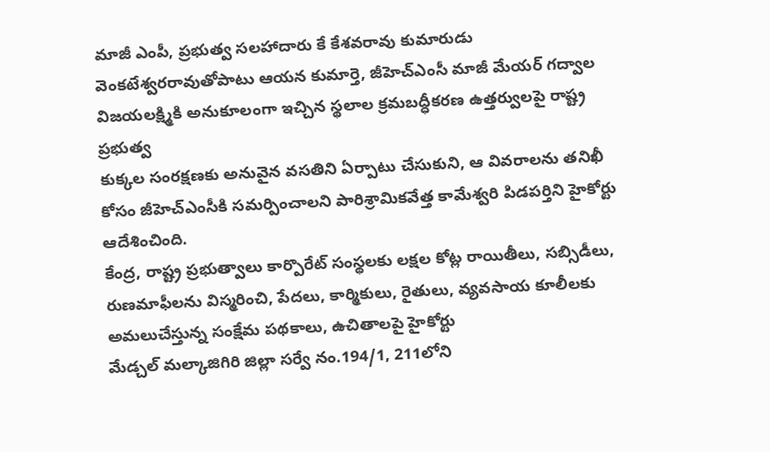మాజీ ఎంపీ, ప్రభుత్వ సలహాదారు కే కేశవరావు కుమారుడు వెంకటేశ్వరరావుతోపాటు ఆయన కుమార్తె, జీహెచ్ఎంసీ మాజీ మేయర్ గద్వాల విజయలక్ష్మికి అనుకూలంగా ఇచ్చిన స్థలాల క్రమబద్ధీకరణ ఉత్తర్వులపై రాష్ట్ర ప్రభుత్వ
కుక్కల సంరక్షణకు అనువైన వసతిని ఏర్పాటు చేసుకుని, ఆ వివరాలను తనిఖీ కోసం జీహెచ్ఎంసీకి సమర్పించాలని పారిశ్రామికవేత్త కామేశ్వరి పిడపర్తిని హైకోర్టు ఆదేశించింది.
కేంద్ర, రాష్ట్ర ప్రభుత్వాలు కార్పొరేట్ సంస్థలకు లక్షల కోట్ల రాయితీలు, సబ్సిడీలు, రుణమాఫీలను విస్మరించి, పేదలు, కార్మికులు, రైతులు, వ్యవసాయ కూలీలకు అమలుచేస్తున్న సంక్షేమ పథకాలు, ఉచితాలపై హైకోర్టు
మేడ్చల్ మల్కాజిగిరి జిల్లా సర్వే నం.194/1, 211లోని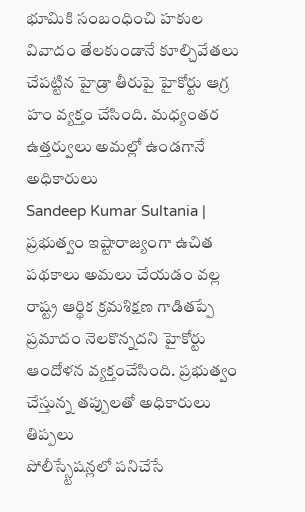భూమికి సంబంధించి హకుల వివాదం తేలకుండానే కూల్చివేతలు చేపట్టిన హైడ్రా తీరుపై హైకోర్టు ఆగ్ర హం వ్యక్తం చేసింది. మధ్యంతర ఉత్తర్వులు అమల్లో ఉండగానే అధికారులు
Sandeep Kumar Sultania | ప్రభుత్వం ఇష్టారాజ్యంగా ఉచిత పథకాలు అమలు చేయడం వల్ల రాష్ట్ర ఆర్థిక క్రమశిక్షణ గాడితప్పే ప్రమాదం నెలకొన్నదని హైకోర్టు ఆందోళన వ్యక్తంచేసింది. ప్రభుత్వం చేస్తున్న తప్పులతో అధికారులు తిప్పలు
పోలీస్స్టేషన్లలో పనిచేసే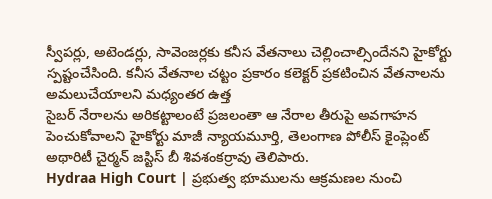స్వీపర్లు, అటెండర్లు, సావెంజర్లకు కనీస వేతనాలు చెల్లించాల్సిందేనని హైకోర్టు స్పష్టంచేసింది. కనీస వేతనాల చట్టం ప్రకారం కలెక్టర్ ప్రకటించిన వేతనాలను అమలుచేయాలని మధ్యంతర ఉత్త
సైబర్ నేరాలను అరికట్టాలంటే ప్రజలంతా ఆ నేరాల తీరుపై అవగాహన పెంచుకోవాలని హైకోర్టు మాజీ న్యాయమూర్తి, తెలంగాణ పోలీస్ కైంప్లెంట్ అథారిటీ చైర్మన్ జస్టిస్ బీ శివశంకర్రావు తెలిపారు.
Hydraa High Court | ప్రభుత్వ భూములను ఆక్రమణల నుంచి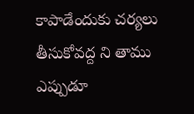కాపాడేందుకు చర్యలు తీసుకోవద్ద ని తాము ఎప్పుడూ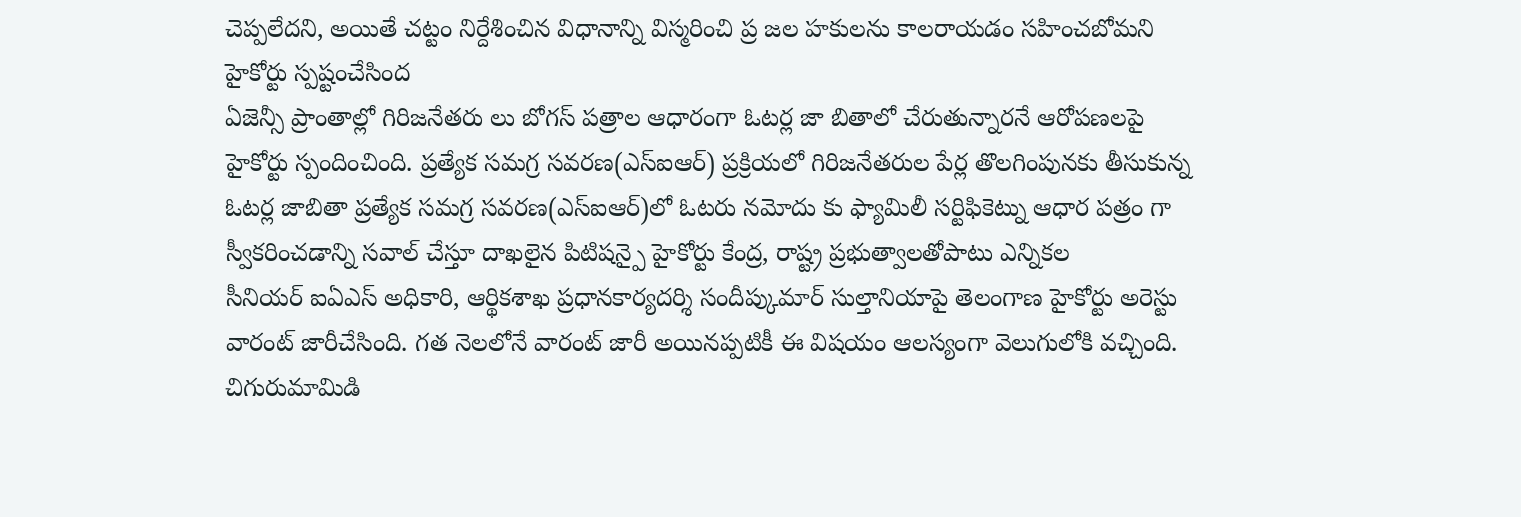చెప్పలేదని, అయితే చట్టం నిర్దేశించిన విధానాన్ని విస్మరించి ప్ర జల హకులను కాలరాయడం సహించబోమని హైకోర్టు స్పష్టంచేసింద
ఏజెన్సీ ప్రాంతాల్లో గిరిజనేతరు లు బోగస్ పత్రాల ఆధారంగా ఓటర్ల జా బితాలో చేరుతున్నారనే ఆరోపణలపై హైకోర్టు స్పందించింది. ప్రత్యేక సమగ్ర సవరణ(ఎస్ఐఆర్) ప్రక్రియలో గిరిజనేతరుల పేర్ల తొలగింపునకు తీసుకున్న
ఓటర్ల జాబితా ప్రత్యేక సమగ్ర సవరణ(ఎస్ఐఆర్)లో ఓటరు నమోదు కు ఫ్యామిలీ సర్టిఫికెట్ను ఆధార పత్రం గా స్వీకరించడాన్ని సవాల్ చేస్తూ దాఖలైన పిటిషన్పై హైకోర్టు కేంద్ర, రాష్ట్ర ప్రభుత్వాలతోపాటు ఎన్నికల
సీనియర్ ఐఏఎస్ అధికారి, ఆర్థికశాఖ ప్రధానకార్యదర్శి సందీప్కుమార్ సుల్తానియాపై తెలంగాణ హైకోర్టు అరెస్టు వారంట్ జారీచేసింది. గత నెలలోనే వారంట్ జారీ అయినప్పటికీ ఈ విషయం ఆలస్యంగా వెలుగులోకి వచ్చింది.
చిగురుమామిడి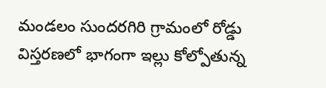మండలం సుందరగిరి గ్రామంలో రోడ్డు విస్తరణలో భాగంగా ఇల్లు కోల్పోతున్న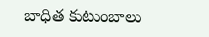బాధిత కుటుంబాలు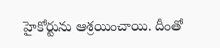హైకోర్టును ఆశ్రయించాయి. దీంతో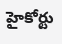హైకోర్టు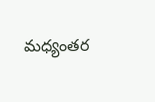మధ్యంతర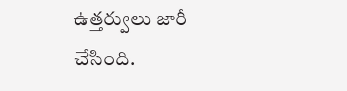ఉత్తర్వులు జారీ చేసింది.